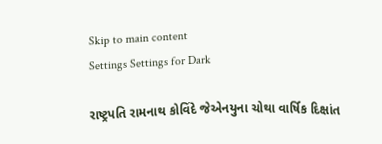Skip to main content
Settings Settings for Dark

રાષ્ટ્રપતિ રામનાથ કોવિંદે જેએનયુના ચોથા વાર્ષિક દિક્ષાંત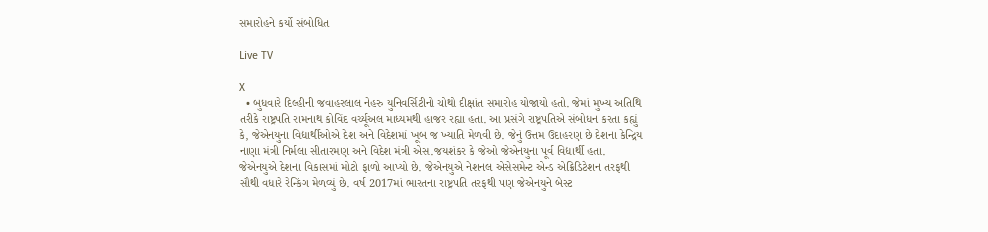સમારોહને કર્યો સંબોધિત

Live TV

X
  • બુધવારે દિલ્હીની જવાહરલાલ નેહરુ યુનિવર્સિટીનો ચોથો દીક્ષાંત સમારોહ યોજાયો હતો. જેમાં મુખ્ય અતિથિ તરીકે રાષ્ટ્રપતિ રામનાથ કોવિંદ વર્ચ્યૂઅલ માધ્યમથી હાજર રહ્યા હતા. આ પ્રસંગે રાષ્ટ્રપતિએ સંબોધન કરતા કહ્યું કે, જેએનયુના વિદ્યાર્થીઓએ દેશ અને વિદેશમાં ખૂબ જ ખ્યાતિ મેળવી છે. જેનું ઉત્તમ ઉદાહરણ છે દેશના કેન્દ્રિય નાણા મંત્રી નિર્મલા સીતારમણ અને વિદેશ મંત્રી એસ.જયશંકર કે જેઓ જેએનયુના પૂર્વ વિદ્યાર્થી હતા. જેએનયુએ દેશના વિકાસમાં મોટો ફાળો આપ્યો છે. જેએનયુએ નેશનલ એસેસમેન્ટ એન્ડ એક્રિડિટેશન તરફથી સૌથી વધારે રેન્કિંગ મેળવ્યું છે. વર્ષ 2017માં ભારતના રાષ્ટ્રપતિ તરફથી પણ જેએનયુને બેસ્ટ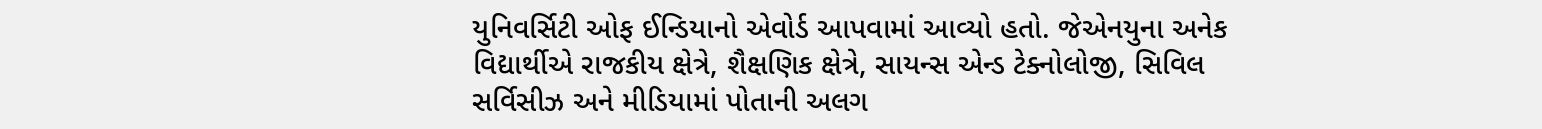યુનિવર્સિટી ઓફ ઈન્ડિયાનો એવોર્ડ આપવામાં આવ્યો હતો. જેએનયુના અનેક વિદ્યાર્થીએ રાજકીય ક્ષેત્રે, શૈક્ષણિક ક્ષેત્રે, સાયન્સ એન્ડ ટેક્નોલોજી, સિવિલ સર્વિસીઝ અને મીડિયામાં પોતાની અલગ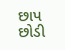છાપ છોડી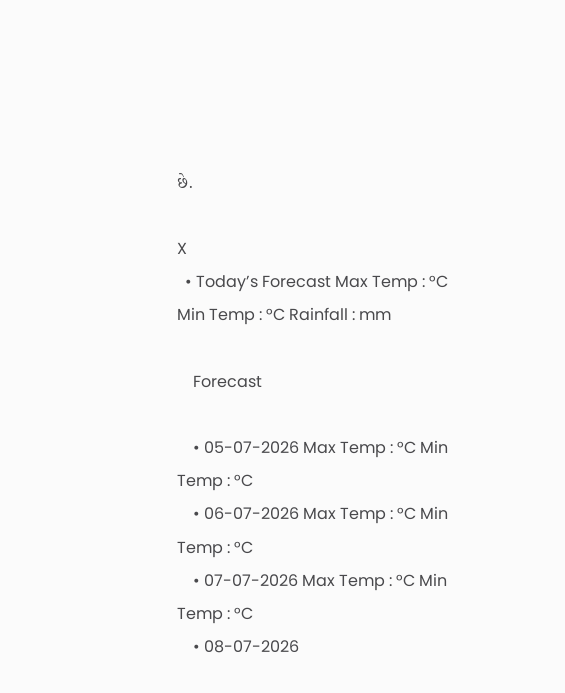છે.

X
  • Today’s Forecast Max Temp : °C Min Temp : °C Rainfall : mm

    Forecast

    • 05-07-2026 Max Temp : °C Min Temp : °C
    • 06-07-2026 Max Temp : °C Min Temp : °C
    • 07-07-2026 Max Temp : °C Min Temp : °C
    • 08-07-2026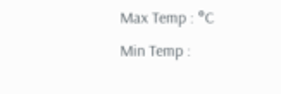Max Temp : °C Min Temp :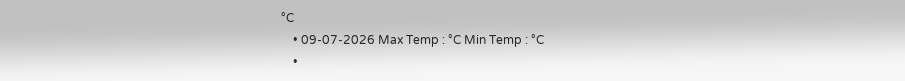°C
    • 09-07-2026 Max Temp : °C Min Temp : °C
    •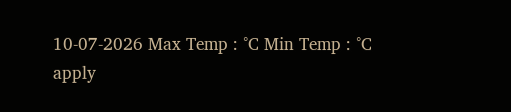10-07-2026 Max Temp : °C Min Temp : °C
apply